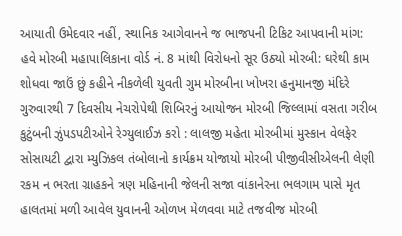આયાતી ઉમેદવાર નહીં, સ્થાનિક આગેવાનને જ ભાજપની ટિકિટ આપવાની માંગ: હવે મોરબી મહાપાલિકાના વોર્ડ નં. 8 માંથી વિરોધનો સૂર ઉઠ્યો મોરબી: ઘરેથી કામ શોધવા જાઉં છું કહીને નીકળેલી યુવતી ગુમ મોરબીના ખોખરા હનુમાનજી મંદિરે ગુરુવારથી 7 દિવસીય નેચરોપેથી શિબિરનું આયોજન મોરબી જિલ્લામાં વસતા ગરીબ કુટુંબની ઝુંપડપટીઓને રેગ્યુલાઈઝ કરો : લાલજી મહેતા મોરબીમાં મુસ્કાન વેલફેર સોસાયટી દ્વારા મ્યુઝિકલ તંબોલાનો કાર્યક્રમ યોજાયો મોરબી પીજીવીસીએલની લેણી રકમ ન ભરતા ગ્રાહકને ત્રણ મહિનાની જેલની સજા વાંકાનેરના ભલગામ પાસે મૃત હાલતમાં મળી આવેલ યુવાનની ઓળખ મેળવવા માટે તજવીજ મોરબી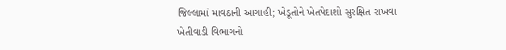જિલ્લામાં માવઠાની આગાહી; ખેડૂતોને ખેતપેદાશો સુરક્ષિત રાખવા ખેતીવાડી વિભાગનો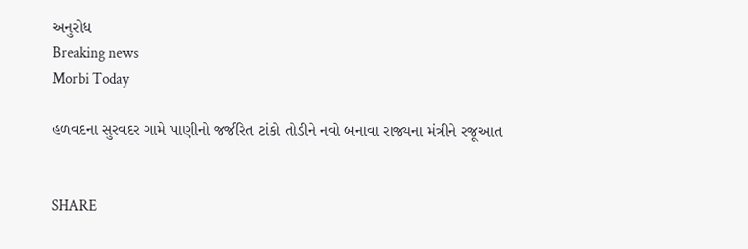અનુરોધ
Breaking news
Morbi Today

હળવદના સુરવદર ગામે પાણીનો જર્જરિત ટાંકો તોડીને નવો બનાવા રાજ્યના મંત્રીને રજૂઆત


SHARE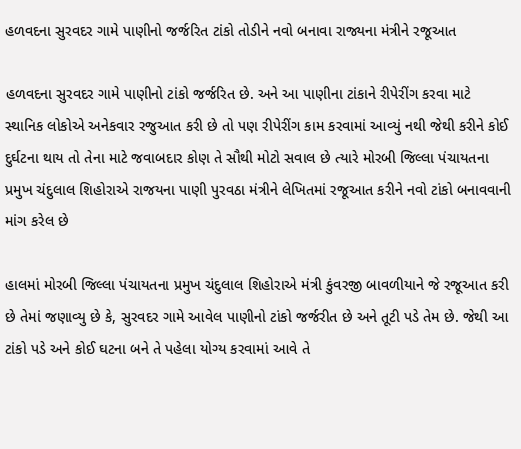હળવદના સુરવદર ગામે પાણીનો જર્જરિત ટાંકો તોડીને નવો બનાવા રાજ્યના મંત્રીને રજૂઆત

હળવદના સુરવદર ગામે પાણીનો ટાંકો જર્જરિત છે. અને આ પાણીના ટાંકાને રીપેરીંગ કરવા માટે સ્થાનિક લોકોએ અનેકવાર રજુઆત કરી છે તો પણ રીપેરીંગ કામ કરવામાં આવ્યું નથી જેથી કરીને કોઈ દુર્ઘટના થાય તો તેના માટે જવાબદાર કોણ તે સૌથી મોટો સવાલ છે ત્યારે મોરબી જિલ્લા પંચાયતના પ્રમુખ ચંદુલાલ શિહોરાએ રાજયના પાણી પુરવઠા મંત્રીને લેખિતમાં રજૂઆત કરીને નવો ટાંકો બનાવવાની માંગ કરેલ છે

હાલમાં મોરબી જિલ્લા પંચાયતના પ્રમુખ ચંદુલાલ શિહોરાએ મંત્રી કુંવરજી બાવળીયાને જે રજૂઆત કરી છે તેમાં જણાવ્યુ છે કે, સુરવદર ગામે આવેલ પાણીનો ટાંકો જર્જરીત છે અને તૂટી પડે તેમ છે. જેથી આ ટાંકો પડે અને કોઈ ઘટના બને તે પહેલા યોગ્ય કરવામાં આવે તે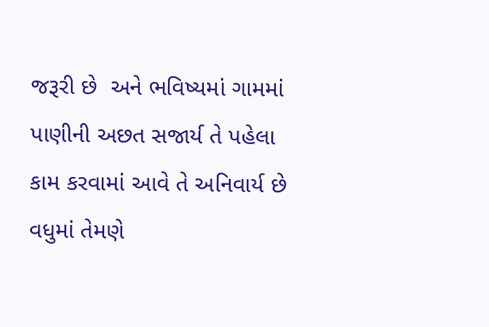જરૂરી છે  અને ભવિષ્યમાં ગામમાં પાણીની અછત સજાર્ય તે પહેલા કામ કરવામાં આવે તે અનિવાર્ય છે વધુમાં તેમણે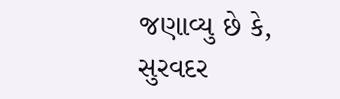જણાવ્યુ છે કે, સુરવદર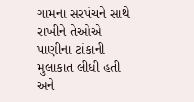ગામના સરપંચને સાથે રાખીને તેઓએ પાણીના ટાંકાની મુલાકાત લીધી હતી અને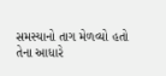સમસ્યાનો તાગ મેળવ્યો હતો તેના આધારે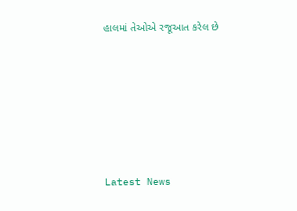હાલમાં તેઓએ રજૂઆત કરેલ છે






Latest News